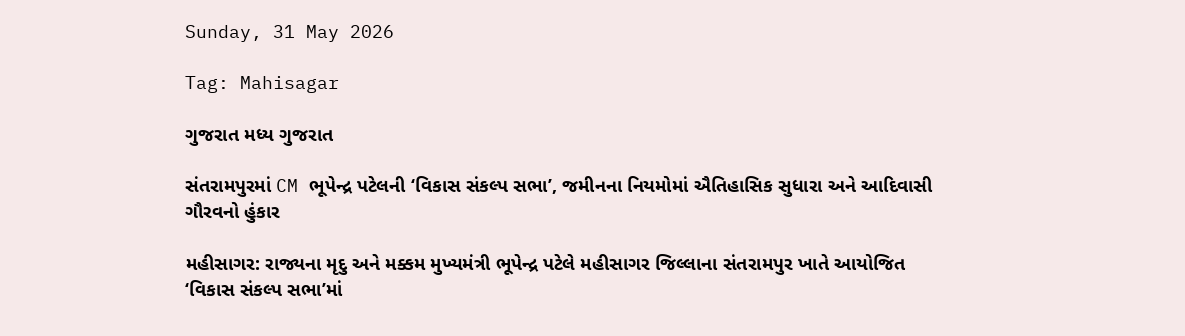Sunday, 31 May 2026

Tag: Mahisagar

ગુજરાત મધ્ય ગુજરાત

સંતરામપુરમાં CM ભૂપેન્દ્ર પટેલની ‘વિકાસ સંકલ્પ સભા’, જમીનના નિયમોમાં ઐતિહાસિક સુધારા અને આદિવાસી ગૌરવનો હુંકાર

મહીસાગર: રાજ્યના મૃદુ અને મક્કમ મુખ્યમંત્રી ભૂપેન્દ્ર પટેલે મહીસાગર જિલ્લાના સંતરામપુર ખાતે આયોજિત ‘વિકાસ સંકલ્પ સભા’માં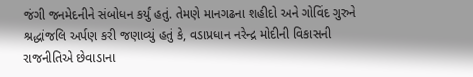જંગી જનમેદનીને સંબોધન કર્યું હતું. તેમણે માનગઢના શહીદો અને ગોવિંદ ગુરુને શ્રદ્ધાંજલિ અર્પણ કરી જણાવ્યું હતું કે, વડાપ્રધાન નરેન્દ્ર મોદીની વિકાસની રાજનીતિએ છેવાડાના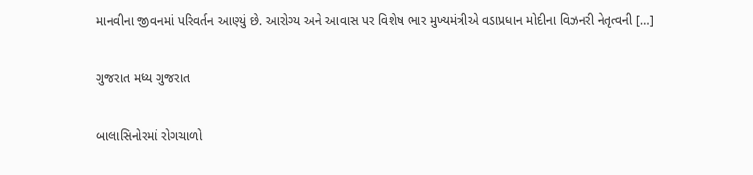માનવીના જીવનમાં પરિવર્તન આણ્યું છે. આરોગ્ય અને આવાસ પર વિશેષ ભાર મુખ્યમંત્રીએ વડાપ્રધાન મોદીના વિઝનરી નેતૃત્વની […]

ગુજરાત મધ્ય ગુજરાત

બાલાસિનોરમાં રોગચાળો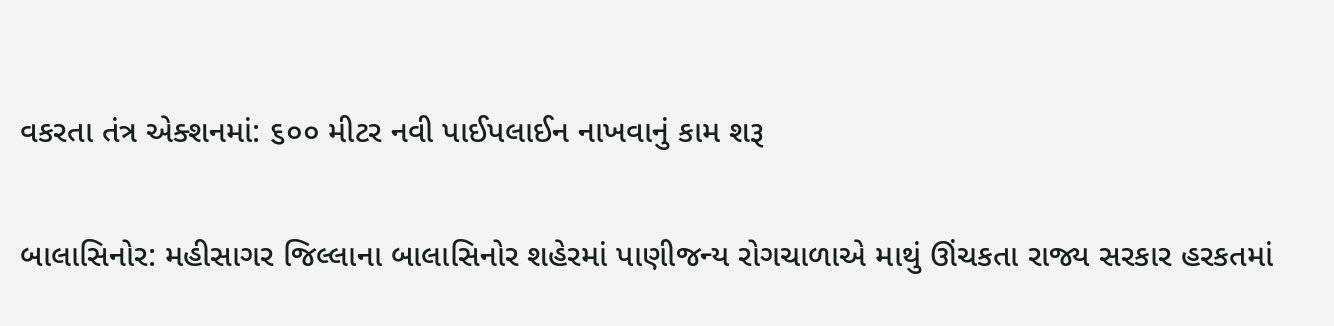વકરતા તંત્ર એક્શનમાં: ૬૦૦ મીટર નવી પાઈપલાઈન નાખવાનું કામ શરૂ

બાલાસિનોર: મહીસાગર જિલ્લાના બાલાસિનોર શહેરમાં પાણીજન્ય રોગચાળાએ માથું ઊંચકતા રાજ્ય સરકાર હરકતમાં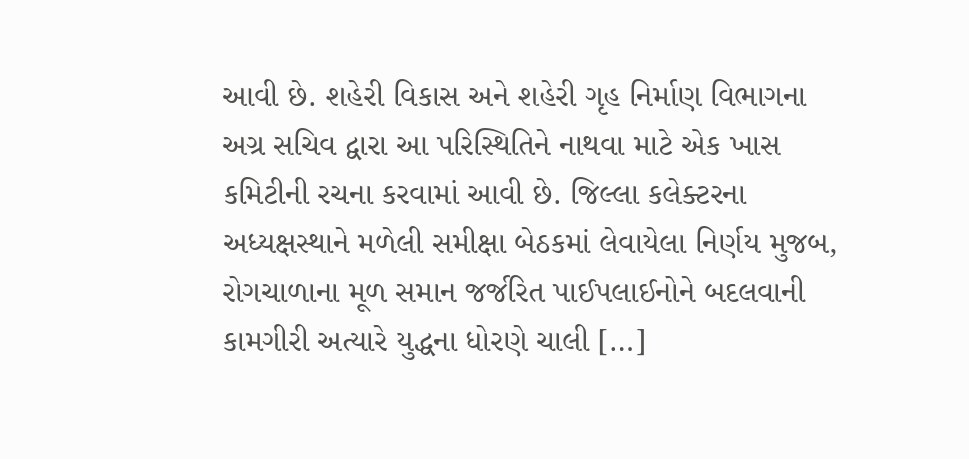આવી છે. શહેરી વિકાસ અને શહેરી ગૃહ નિર્માણ વિભાગના અગ્ર સચિવ દ્વારા આ પરિસ્થિતિને નાથવા માટે એક ખાસ કમિટીની રચના કરવામાં આવી છે. જિલ્લા કલેક્ટરના અધ્યક્ષસ્થાને મળેલી સમીક્ષા બેઠકમાં લેવાયેલા નિર્ણય મુજબ, રોગચાળાના મૂળ સમાન જર્જરિત પાઈપલાઈનોને બદલવાની કામગીરી અત્યારે યુદ્ધના ધોરણે ચાલી […]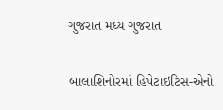ગુજરાત મધ્ય ગુજરાત

બાલાશિનોરમાં હિપેટાઇટિસ-એનો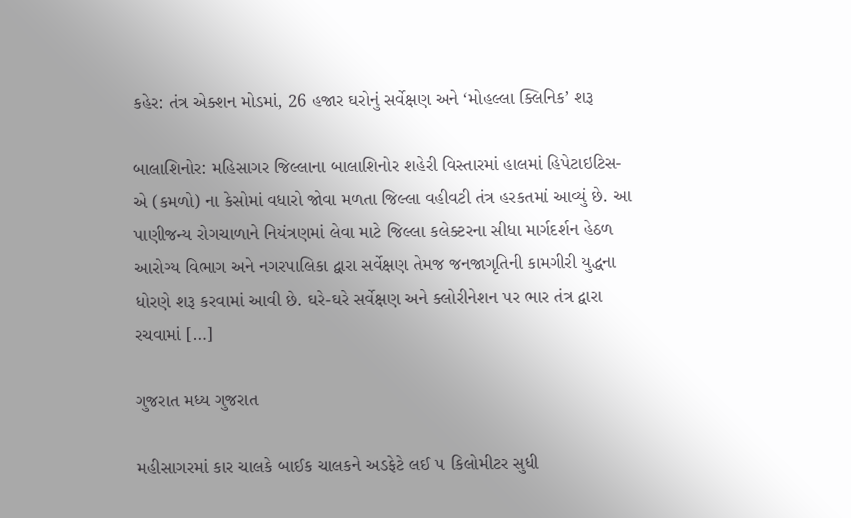કહેર: તંત્ર એક્શન મોડમાં, 26 હજાર ઘરોનું સર્વેક્ષણ અને ‘મોહલ્લા ક્લિનિક’ શરૂ

બાલાશિનોર: મહિસાગર જિલ્લાના બાલાશિનોર શહેરી વિસ્તારમાં હાલમાં હિપેટાઇટિસ-એ (કમળો) ના કેસોમાં વધારો જોવા મળતા જિલ્લા વહીવટી તંત્ર હરકતમાં આવ્યું છે. આ પાણીજન્ય રોગચાળાને નિયંત્રણમાં લેવા માટે જિલ્લા કલેક્ટરના સીધા માર્ગદર્શન હેઠળ આરોગ્ય વિભાગ અને નગરપાલિકા દ્વારા સર્વેક્ષણ તેમજ જનજાગૃતિની કામગીરી યુદ્ધના ધોરણે શરૂ કરવામાં આવી છે. ઘરે-ઘરે સર્વેક્ષણ અને ક્લોરીનેશન પર ભાર તંત્ર દ્વારા રચવામાં […]

ગુજરાત મધ્ય ગુજરાત

મહીસાગરમાં કાર ચાલકે બાઈક ચાલકને અડફેટે લઈ ૫ કિલોમીટર સુધી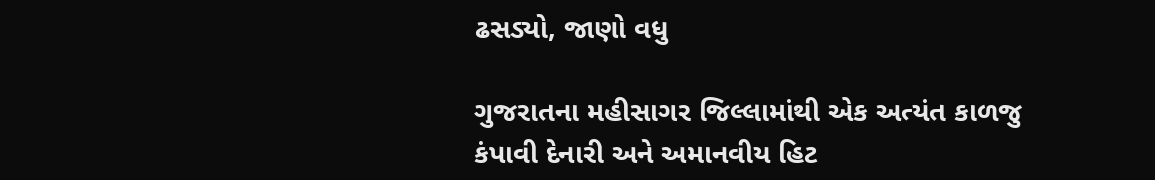ઢસડ્યો, જાણો વધુ

ગુજરાતના મહીસાગર જિલ્લામાંથી એક અત્યંત કાળજુ કંપાવી દેનારી અને અમાનવીય હિટ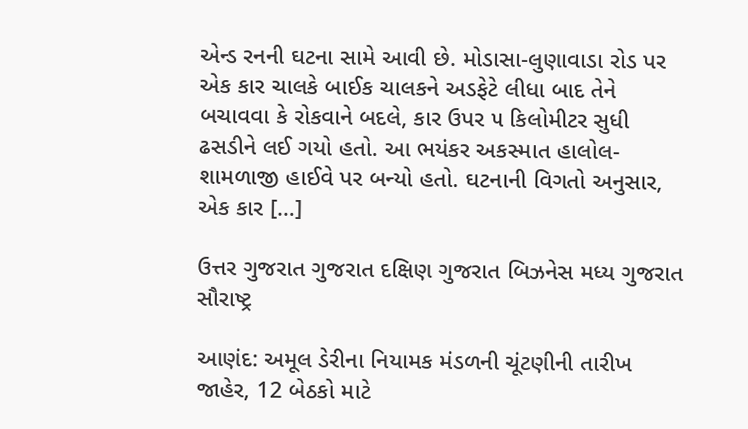એન્ડ રનની ઘટના સામે આવી છે. મોડાસા-લુણાવાડા રોડ પર એક કાર ચાલકે બાઈક ચાલકને અડફેટે લીધા બાદ તેને બચાવવા કે રોકવાને બદલે, કાર ઉપર ૫ કિલોમીટર સુધી ઢસડીને લઈ ગયો હતો. આ ભયંકર અકસ્માત હાલોલ-શામળાજી હાઈવે પર બન્યો હતો. ઘટનાની વિગતો અનુસાર, એક કાર […]

ઉત્તર ગુજરાત ગુજરાત દક્ષિણ ગુજરાત બિઝનેસ મધ્ય ગુજરાત સૌરાષ્ટ્ર

આણંદ: અમૂલ ડેરીના નિયામક મંડળની ચૂંટણીની તારીખ જાહેર, 12 બેઠકો માટે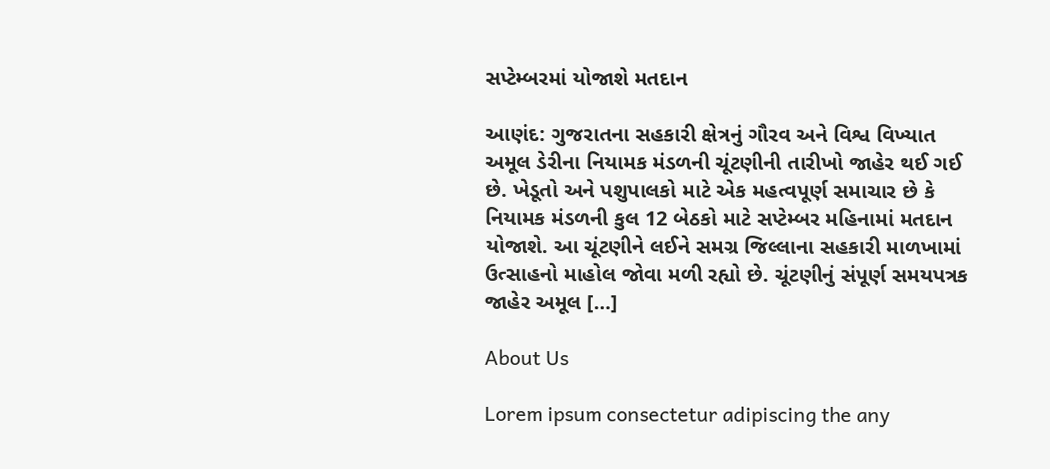સપ્ટેમ્બરમાં યોજાશે મતદાન

આણંદ: ગુજરાતના સહકારી ક્ષેત્રનું ગૌરવ અને વિશ્વ વિખ્યાત અમૂલ ડેરીના નિયામક મંડળની ચૂંટણીની તારીખો જાહેર થઈ ગઈ છે. ખેડૂતો અને પશુપાલકો માટે એક મહત્વપૂર્ણ સમાચાર છે કે નિયામક મંડળની કુલ 12 બેઠકો માટે સપ્ટેમ્બર મહિનામાં મતદાન યોજાશે. આ ચૂંટણીને લઈને સમગ્ર જિલ્લાના સહકારી માળખામાં ઉત્સાહનો માહોલ જોવા મળી રહ્યો છે. ચૂંટણીનું સંપૂર્ણ સમયપત્રક જાહેર અમૂલ […]

About Us

Lorem ipsum consectetur adipiscing the any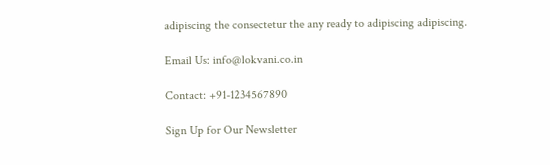adipiscing the consectetur the any ready to adipiscing adipiscing.

Email Us: info@lokvani.co.in

Contact: +91-1234567890

Sign Up for Our Newsletter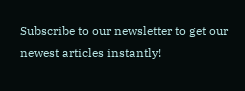Subscribe to our newsletter to get our newest articles instantly!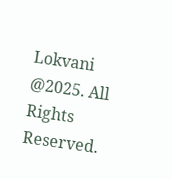Lokvani  @2025. All Rights Reserved.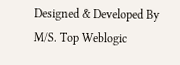Designed & Developed By M/S. Top Weblogic